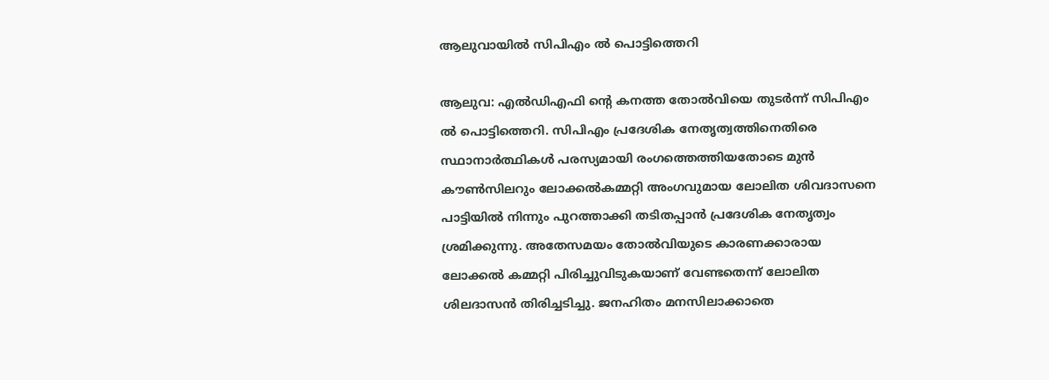ആലുവായില്‍ സിപിഎം ല്‍ പൊട്ടിത്തെറി

ആലുവ: എല്‍ഡിഎഫി ന്റെ കനത്ത തോല്‍വിയെ തുടര്‍ന്ന് സിപിഎം ല്‍ പൊട്ടിത്തെറി. സിപിഎം പ്രദേശിക നേതൃത്വത്തിനെതിരെ സ്ഥാനാര്‍ത്ഥികള്‍ പരസ്യമായി രംഗത്തെത്തിയതോടെ മുന്‍ കൗണ്‍സിലറും ലോക്കല്‍കമ്മറ്റി അംഗവുമായ ലോലിത ശിവദാസനെ പാട്ടിയില്‍ നിന്നും പുറത്താക്കി തടിതപ്പാന്‍ പ്രദേശിക നേതൃത്വം ശ്രമിക്കുന്നു. അതേസമയം തോല്‍വിയുടെ കാരണക്കാരായ ലോക്കല്‍ കമ്മറ്റി പിരിച്ചുവിടുകയാണ് വേണ്ടതെന്ന് ലോലിത ശിലദാസന്‍ തിരിച്ചടിച്ചു. ജനഹിതം മനസിലാക്കാതെ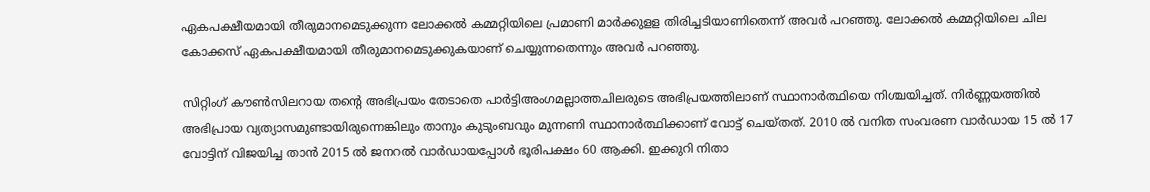ഏകപക്ഷീയമായി തീരുമാനമെടുക്കുന്ന ലോക്കല്‍ കമ്മറ്റിയിലെ പ്രമാണി മാര്‍ക്കുളള തിരിച്ചടിയാണിതെന്ന് അവര്‍ പറഞ്ഞു. ലോക്കല്‍ കമ്മറ്റിയിലെ ചില കോക്കസ് ഏകപക്ഷീയമായി തീരുമാനമെടുക്കുകയാണ് ചെയ്യുന്നതെന്നും അവര്‍ പറഞ്ഞു.

സിറ്റിംഗ് കൗണ്‍സിലറായ തന്റെ അഭിപ്രയം തേടാതെ പാര്‍ട്ടിഅംഗമല്ലാത്തചിലരുടെ അഭിപ്രയത്തിലാണ് സ്ഥാനാര്‍ത്ഥിയെ നിശ്ചയിച്ചത്. നിര്‍ണ്ണയത്തില്‍ അഭിപ്രായ വ്യത്യാസമുണ്ടായിരുന്നെങ്കിലും താനും കുടുംബവും മുന്നണി സ്ഥാനാര്‍ത്ഥിക്കാണ് വോട്ട് ചെയ്തത്. 2010 ല്‍ വനിത സംവരണ വാര്‍ഡായ 15 ല്‍ 17 വോട്ടിന് വിജയിച്ച താന്‍ 2015 ല്‍ ജനറല്‍ വാര്‍ഡായപ്പോള്‍ ഭൂരിപക്ഷം 60 ആക്കി. ഇക്കുറി നിതാ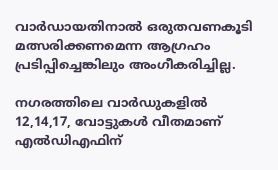വാര്‍ഡായതിനാല്‍ ഒരുതവണകൂടി മത്സരിക്കണമെന്ന ആഗ്രഹം പ്രടിപ്പിച്ചെങ്കിലും അംഗീകരിച്ചില്ല.

നഗരത്തിലെ വാര്‍ഡുകളില്‍ 12,14,17, വോട്ടുകള്‍ വീതമാണ് എല്‍ഡിഎഫിന്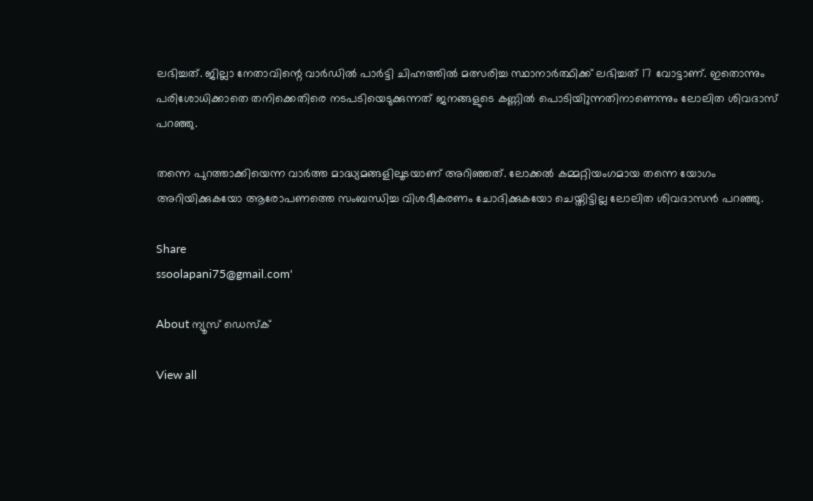ലഭിച്ചത്. ജില്ലാ നേതാവിന്റെ വാര്‍ഡില്‍ പാര്‍ട്ടി ചിഹ്നത്തില്‍ മത്സരിച്ച സ്ഥാനാര്‍ത്ഥിക്ക് ലഭിച്ചത് 17 വോട്ടാണ്. ഇതൊന്നും പരിശോധിക്കാതെ തനിക്കെതിരെ നടപടിയെടുക്കുന്നത് ജനങ്ങളുടെ കണ്ണില്‍ പൊടിയിുന്നതിനാണെന്നും ലോലിത ശിവദാസ് പറഞ്ഞു.

തന്നെ പുറത്താക്കിയെന്ന വാര്‍ത്ത മാദ്ധ്യമങ്ങളിലൂടയാണ് അറിഞ്ഞത്. ലോക്കല്‍ കമ്മറ്റിയംഗമായ തന്നെ യോഗം അറിയിക്കുകയോ ആരോപണത്തെ സംബന്ധിച്ച വിശദീകരണം ചോദിക്കുകയോ ചെയ്തിട്ടില്ല ലോലിത ശിവദാസന്‍ പറഞ്ഞു.

Share
ssoolapani75@gmail.com'

About ന്യൂസ് ഡെസ്ക്

View all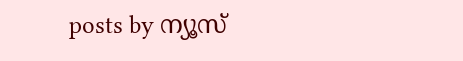posts by ന്യൂസ്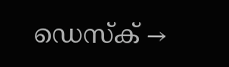ഡെസ്ക് →